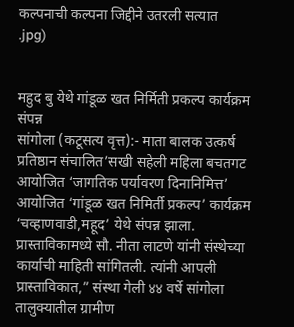कल्पनाची कल्पना जिद्दीने उतरली सत्यात
.jpg)


महुद बु येथे गांडूळ खत निर्मिती प्रकल्प कार्यक्रम संपन्न
सांगोला (कटूसत्य वृत्त):- माता बालक उत्कर्ष प्रतिष्ठान संचालित’सखी सहेली महिला बचतगट आयोजित ‘जागतिक पर्यावरण दिनानिमित्त’ आयोजित ‘गांडूळ खत निमिर्ती प्रकल्प’ कार्यक्रम ‘चव्हाणवाडी,महूद’ येथे संपन्न झाला. प्रास्ताविकामध्ये सौ. नीता लाटणे यांनी संस्थेच्या कार्याची माहिती सांगितली. त्यांनी आपली प्रास्ताविकात,” संस्था गेली ४४ वर्षे सांगोला तालुक्यातील ग्रामीण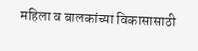महिला व बालकांच्या विकासासाठी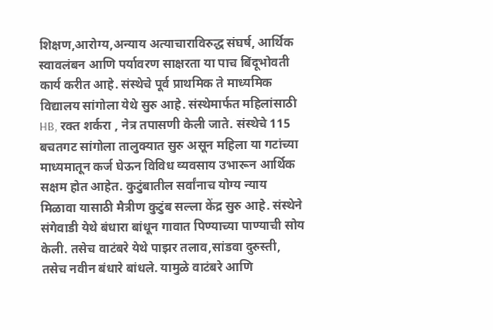शिक्षण,आरोग्य,अन्याय अत्याचाराविरुद्ध संघर्ष, आर्थिक स्वावलंबन आणि पर्यावरण साक्षरता या पाच बिंदूभोवती कार्य करीत आहे. संस्थेचे पूर्व प्राथमिक ते माध्यमिक विद्यालय सांगोला येथे सुरु आहे. संस्थेमार्फत महिलांसाठी HB, रक्त शर्करा , नेत्र तपासणी केली जाते. संस्थेचे 115 बचतगट सांगोला तालुक्यात सुरु असून महिला या गटांच्या माध्यमातून कर्ज घेऊन विविध व्यवसाय उभारून आर्थिक सक्षम होत आहेत. कुटुंबातील सर्वांनाच योग्य न्याय मिळावा यासाठी मैत्रीण कुटुंब सल्ला केंद्र सुरु आहे. संस्थेने संगेवाडी येथे बंधारा बांधून गावात पिण्याच्या पाण्याची सोय केली. तसेच वाटंबरे येथे पाझर तलाव,सांडवा दुरुस्ती, तसेच नवीन बंधारे बांधले. यामुळे वाटंबरे आणि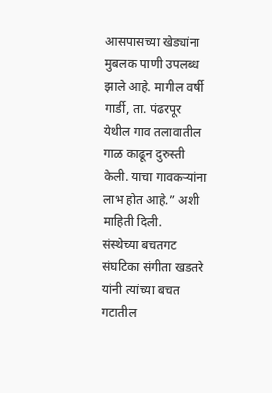आसपासच्या खेड्यांना मुबलक पाणी उपलब्ध झाले आहे. मागील वर्षी गार्डी, ता. पंढरपूर येथील गाव तलावातील गाळ काढून दुरुस्ती केली. याचा गावकऱ्यांना लाभ होत आहे.” अशी माहिती दिली.
संस्थेच्या बचतगट संघटिका संगीता खडतरे यांनी त्यांच्या बचत गटातील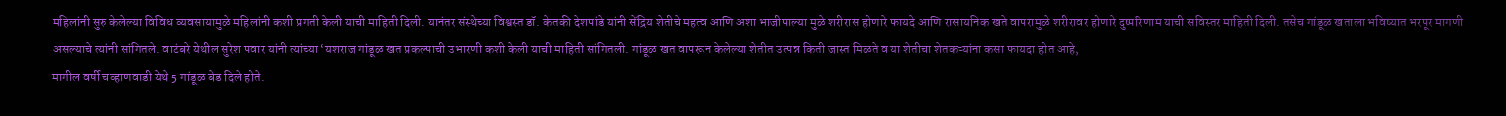महिलांनी सुरु केलेल्या विविध व्यवसायामुळे महिलांनी कशी प्रगती केली याची माहिती दिली. यानंतर संस्थेच्या विश्वस्त डॉ. केतकी देशपांडे यांनी सेंद्रिय शेतीचे महत्व आणि अशा भाजीपाल्या मुळे शरीरास होणारे फायदे आणि रासायनिक खते वापरामुळे शरीरावर होणारे दुष्परिणाम याची सविस्तर माहिती दिली. तसेच गांडूळ खताला भविष्यात भरपूर मागणी असल्याचे त्यांनी सांगितले. वाटंबरे येथील सुरेश पवार यांनी त्यांच्या ‘यशराज गांडूळ खत प्रकल्पाची उभारणी कशी केली याची माहिती सांगितली. गांडूळ खत वापरून केलेल्या शेतीत उत्पन्न किती जास्त मिळते व या शेतीचा शेतकऱ्यांना कसा फायदा होत आहे,
मागील वर्षी चव्हाणवाडी येथे 5 गांडूळ बेड दिले होते.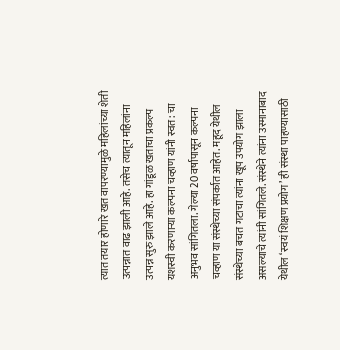त्यात तयार होणारे खत वापरण्यामुळे महिलांच्या शेती उत्पन्नात वाढ झाली आहे. तसेच त्यातून महिलांना उत्पन्न सुरु झाले आहे. हा गांडूळ खताचा प्रकल्प यशस्वी करणाऱ्या कल्पना चव्हाण यांनी स्वत: चा अनुभव सांगितला. गेल्या 20 वर्षापासून कल्पना चव्हाण या संस्थेच्या संपर्कात आहेत. महूद येथील संस्थेच्या बचत गटाचा त्यांना खूप उपयोग झाला असल्याचे त्यांनी सांगितले. संस्थेने त्यांना उस्मानाबाद येथील ‘स्वयं शिक्षण प्रयोग’ ही संस्था पाहण्यासाठी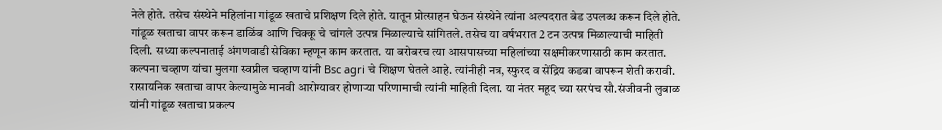नेले होते. तसेच संस्थेने महिलांना गांडूळ खताचे प्रशिक्षण दिले होते. यातून प्रोत्साहन घेऊन संस्थेने त्यांना अल्पदरात बेड उपलब्ध करून दिले होते. गांडूळ खताचा वापर करून डाळिंब आणि चिक्कू चे चांगले उत्पन्न मिळाल्याचे सांगितले. तसेच या वर्षभरात 2 टन उत्पन्न मिळाल्याची माहिती दिली. सध्या कल्पनाताई अंगणवाडी सेविका म्हणून काम करतात. या बरोबरच त्या आसपासच्या महिलांच्या सक्षमीकरणासाठी काम करतात. कल्पना चव्हाण यांचा मुलगा स्वप्नील चव्हाण यांनी Bsc agri चे शिक्षण घेतले आहे. त्यांनीही नत्र, स्फुरद व सेंद्रिय कडबा वापरून शेती करावी. रासायनिक खताचा वापर केल्यामुळे मानवी आरोग्यावर होणाऱ्या परिणामाची त्यांनी माहिती दिला. या नंतर महूद च्या सरपंच सौ.संजीवनी लुबाळ यांनी गांडूळ खताचा प्रकल्प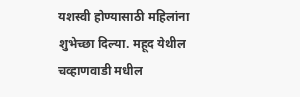यशस्वी होण्यासाठी महिलांना शुभेच्छा दिल्या. महूद येथील चव्हाणवाडी मधील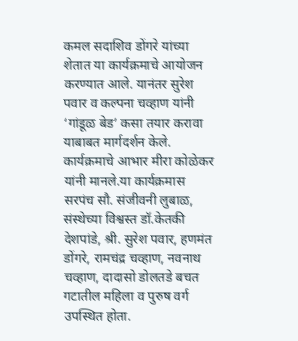कमल सदाशिव डोंगरे यांच्या शेतात या कार्यक्रमाचे आयोजन करण्यात आले. यानंतर सुरेश पवार व कल्पना चव्हाण यांनी ‘गांडूळ बेड’ कसा तयार करावा याबाबत मार्गदर्शन केले. कार्यक्रमाचे आभार मीरा कोळेकर यांनी मानले.या कार्यक्रमास सरपंच सौ. संजीवनी लुबाळ, संस्थेच्या विश्वस्त डॉ.केतकी देशपांडे, श्री. सुरेश पवार, हणमंत डोंगरे, रामचंद्र चव्हाण, नवनाथ चव्हाण, दादासो डोलतडे बचत गटातील महिला व पुरुष वर्ग उपस्थित होता.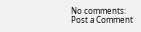No comments:
Post a Comment